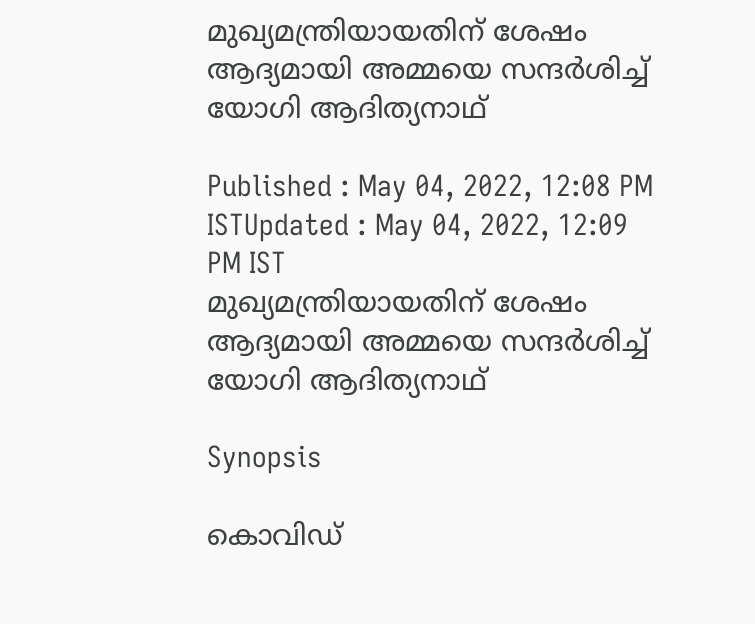മുഖ്യമന്ത്രിയായതിന് ശേഷം ആദ്യമായി അമ്മയെ സന്ദർശിച്ച് യോഗി ആദിത്യ‌നാഥ്

Published : May 04, 2022, 12:08 PM ISTUpdated : May 04, 2022, 12:09 PM IST
മുഖ്യമന്ത്രിയായതിന് ശേഷം ആദ്യമായി അമ്മയെ സന്ദർശിച്ച് യോഗി ആദിത്യ‌നാഥ്

Synopsis

കൊവിഡ്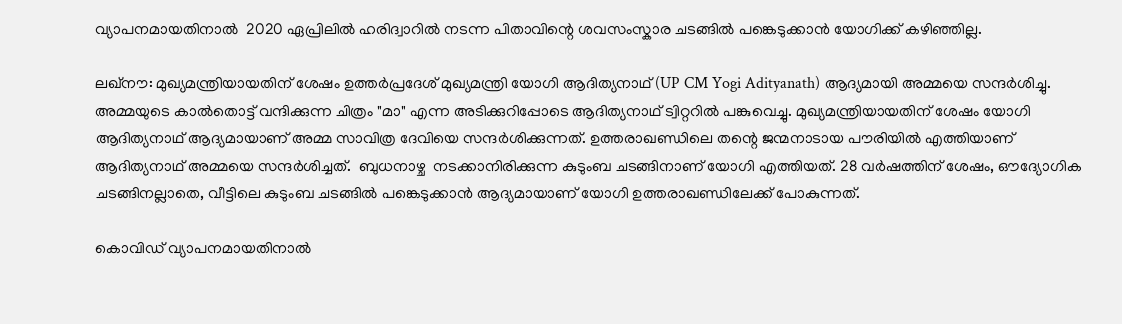വ്യാപനമായതിനാൽ  2020 ഏപ്രിലിൽ ഹരിദ്വാറിൽ നടന്ന പിതാവിന്റെ ശവസംസ്കാര ചടങ്ങിൽ പങ്കെടുക്കാൻ യോഗിക്ക് കഴിഞ്ഞില്ല.

ലഖ്‌നൗ: മുഖ്യമന്ത്രിയായതിന് ശേഷം ഉത്തർപ്രദേശ് മുഖ്യമന്ത്രി യോഗി ആദിത്യനാഥ് (UP CM Yogi Adityanath) ആദ്യമായി അമ്മയെ സന്ദർശിച്ചു. അമ്മയുടെ കാൽതൊട്ട് വന്ദിക്കുന്ന ചിത്രം "മാ" എന്ന അടിക്കുറിപ്പോടെ ആദിത്യനാഥ് ട്വിറ്ററിൽ പങ്കുവെച്ചു. മുഖ്യമന്ത്രിയായതിന് ശേഷം യോഗി ആദിത്യനാഥ് ആദ്യമായാണ് അമ്മ സാവിത്ര ദേവിയെ സന്ദർശിക്കുന്നത്. ഉത്തരാഖണ്ഡിലെ തന്റെ ജന്മനാടായ പൗരിയിൽ എത്തിയാണ് ആദിത്യനാഥ് അമ്മയെ സന്ദർശിച്ചത്.  ബുധനാഴ്ച  നടക്കാനിരിക്കുന്ന കുടുംബ ചടങ്ങിനാണ് യോഗി എത്തിയത്. 28 വർഷത്തിന് ശേഷം, ഔദ്യോഗിക ചടങ്ങിനല്ലാതെ, വീട്ടിലെ കുടുംബ ചടങ്ങിൽ പങ്കെടുക്കാൻ ആദ്യമായാണ് ‌യോഗി ഉത്തരാഖണ്ഡിലേക്ക് പോകുന്നത്.

കൊവിഡ് വ്യാപനമായതിനാൽ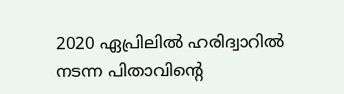2020 ഏപ്രിലിൽ ഹരിദ്വാറിൽ നടന്ന പിതാവിന്റെ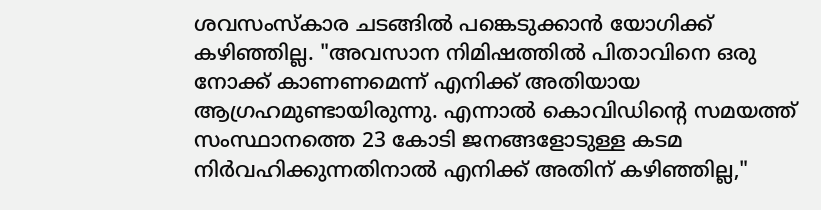ശവസംസ്കാര ചടങ്ങിൽ പങ്കെടുക്കാൻ യോഗിക്ക് കഴിഞ്ഞില്ല. "അവസാന നിമിഷത്തിൽ പിതാവിനെ ഒരു നോക്ക് കാണണമെന്ന് എനിക്ക് അതിയായ ആഗ്രഹമുണ്ടായിരുന്നു. എന്നാൽ കൊവിഡിന്റെ സമയത്ത് സംസ്ഥാനത്തെ 23 കോടി ജനങ്ങളോടുള്ള കടമ നിർവഹിക്കുന്നതിനാൽ എനിക്ക് അതിന് കഴിഞ്ഞില്ല,"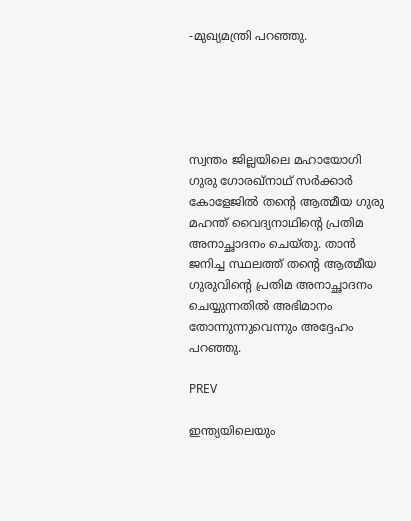-മുഖ്യമന്ത്രി പറഞ്ഞു.





സ്വന്തം ജില്ലയിലെ മഹായോഗി ഗുരു ഗോരഖ്നാഥ് സർക്കാർ കോളേജിൽ തന്റെ ആത്മീയ ഗുരു മഹന്ത് വൈദ്യനാഥിന്റെ പ്രതിമ അനാച്ഛാദനം ചെയ്തു. താൻ ജനിച്ച സ്ഥലത്ത് തന്റെ ആത്മീയ ഗുരുവിന്റെ പ്രതിമ അനാച്ഛാദനം ചെയ്യുന്നതിൽ അഭിമാനം തോന്നുന്നുവെന്നും അദ്ദേഹം പറഞ്ഞു.

PREV

ഇന്ത്യയിലെയും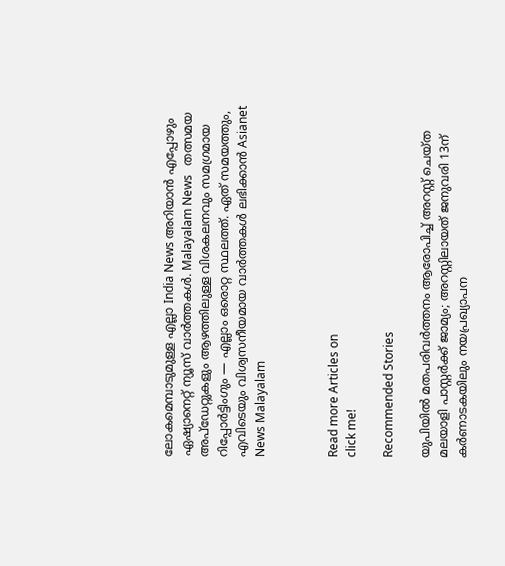ലോകമെമ്പാടുമുള്ള എല്ലാ India News അറിയാൻ എപ്പോഴും ഏഷ്യാനെറ്റ് ന്യൂസ് വാർത്തകൾ. Malayalam News   തത്സമയ അപ്‌ഡേറ്റുകളും ആഴത്തിലുള്ള വിശകലനവും സമഗ്രമായ റിപ്പോർട്ടിംഗും — എല്ലാം ഒരൊറ്റ സ്ഥലത്ത്. ഏത് സമയത്തും, എവിടെയും വിശ്വസനീയമായ വാർത്തകൾ ലഭിക്കാൻ Asianet News Malayalam



Read more Articles on
click me!

Recommended Stories

യുപിയിൽ മതപരിവർത്തനം ആരോപിച്ച് അറസ്റ്റ് ചെയ്ത മലയാളി പാസ്റ്റർക്ക് ജാമ്യം‌; അറസ്റ്റിലായത് ജനുവരി 13ന്
കർണാടകയിലും നയപ്രഖ്യാപന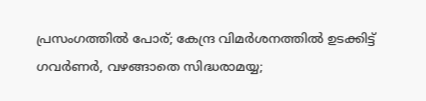പ്രസംഗത്തിൽ പോര്; കേന്ദ്ര വിമർശനത്തിൽ ഉടക്കിട്ട് ഗവർണർ, വഴങ്ങാതെ സിദ്ധരാമയ്യ;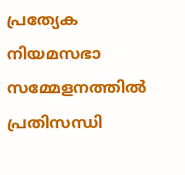പ്രത്യേക നിയമസഭാ സമ്മേളനത്തിൽ പ്രതിസന്ധി